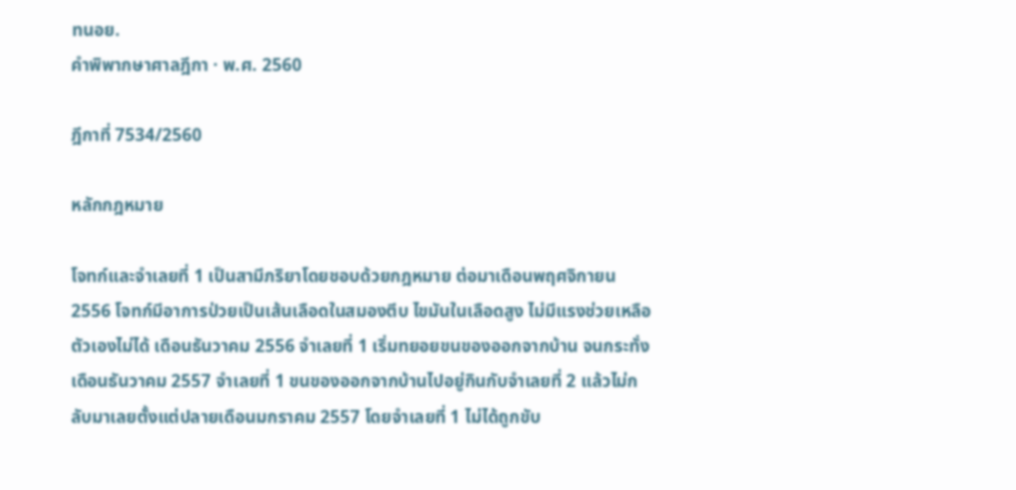ทนอย.
คำพิพากษาศาลฎีกา · พ.ศ. 2560

ฎีกาที่ 7534/2560

หลักกฎหมาย

โจทก์และจำเลยที่ 1 เป็นสามีภริยาโดยชอบด้วยกฎหมาย ต่อมาเดือนพฤศจิกายน 2556 โจทก์มีอาการป่วยเป็นเส้นเลือดในสมองตีบ ไขมันในเลือดสูง ไม่มีแรงช่วยเหลือตัวเองไม่ได้ เดือนธันวาคม 2556 จำเลยที่ 1 เริ่มทยอยขนของออกจากบ้าน จนกระทั่งเดือนธันวาคม 2557 จำเลยที่ 1 ขนของออกจากบ้านไปอยู่กินกับจำเลยที่ 2 แล้วไม่กลับมาเลยตั้งแต่ปลายเดือนมกราคม 2557 โดยจำเลยที่ 1 ไม่ได้ถูกขับ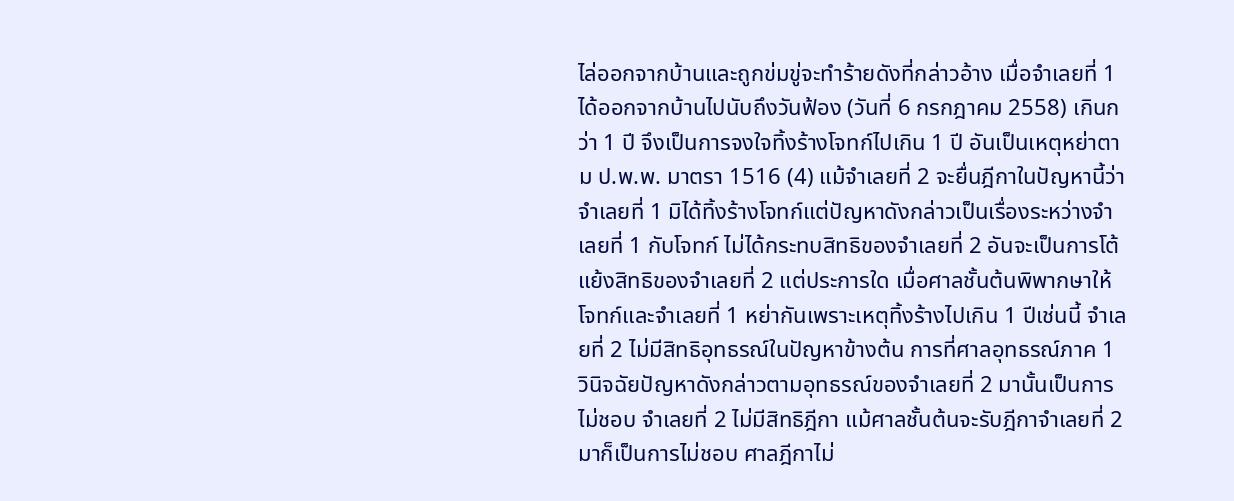ไล่ออกจากบ้านและถูกข่มขู่จะทำร้ายดังที่กล่าวอ้าง เมื่อจำเลยที่ 1 ได้ออกจากบ้านไปนับถึงวันฟ้อง (วันที่ 6 กรกฎาคม 2558) เกินกว่า 1 ปี จึงเป็นการจงใจทิ้งร้างโจทก์ไปเกิน 1 ปี อันเป็นเหตุหย่าตาม ป.พ.พ. มาตรา 1516 (4) แม้จำเลยที่ 2 จะยื่นฎีกาในปัญหานี้ว่า จำเลยที่ 1 มิได้ทิ้งร้างโจทก์แต่ปัญหาดังกล่าวเป็นเรื่องระหว่างจำเลยที่ 1 กับโจทก์ ไม่ได้กระทบสิทธิของจำเลยที่ 2 อันจะเป็นการโต้แย้งสิทธิของจำเลยที่ 2 แต่ประการใด เมื่อศาลชั้นต้นพิพากษาให้โจทก์และจำเลยที่ 1 หย่ากันเพราะเหตุทิ้งร้างไปเกิน 1 ปีเช่นนี้ จำเลยที่ 2 ไม่มีสิทธิอุทธรณ์ในปัญหาข้างต้น การที่ศาลอุทธรณ์ภาค 1 วินิจฉัยปัญหาดังกล่าวตามอุทธรณ์ของจำเลยที่ 2 มานั้นเป็นการไม่ชอบ จำเลยที่ 2 ไม่มีสิทธิฎีกา แม้ศาลชั้นต้นจะรับฎีกาจำเลยที่ 2 มาก็เป็นการไม่ชอบ ศาลฎีกาไม่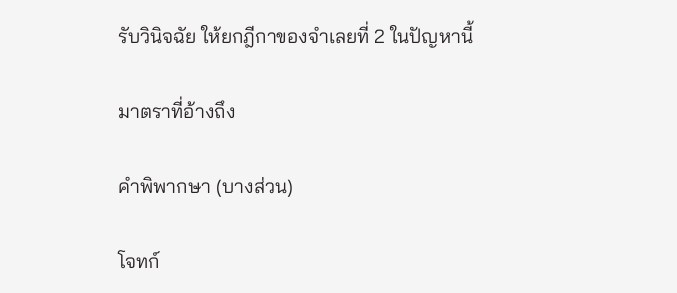รับวินิจฉัย ให้ยกฎีกาของจำเลยที่ 2 ในปัญหานี้

มาตราที่อ้างถึง

คำพิพากษา (บางส่วน)

โจทก์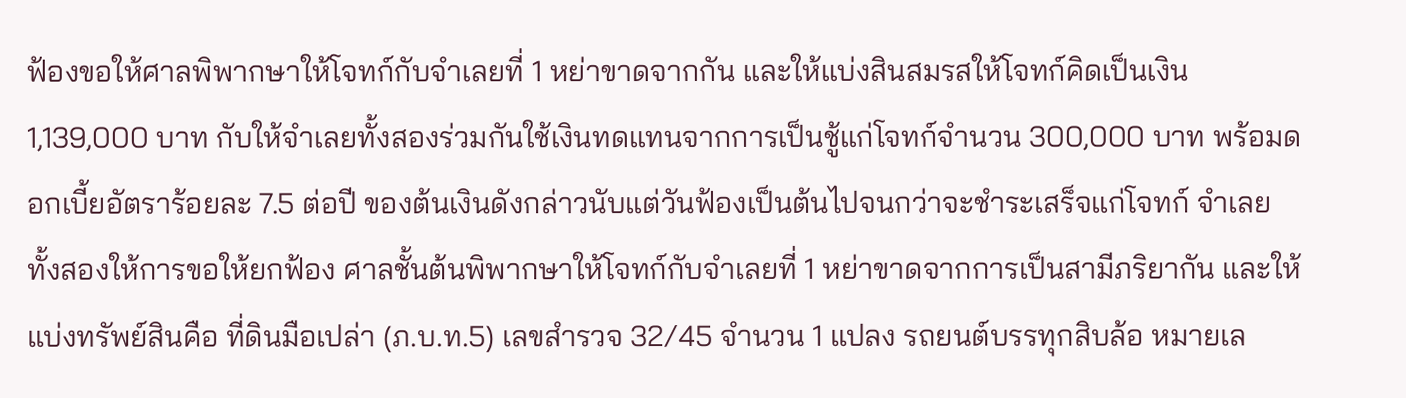ฟ้องขอให้ศาลพิพากษาให้โจทก์กับจำเลยที่ 1 หย่าขาดจากกัน และให้แบ่งสินสมรสให้โจทก์คิดเป็นเงิน 1,139,000 บาท กับให้จำเลยทั้งสองร่วมกันใช้เงินทดแทนจากการเป็นชู้แก่โจทก์จำนวน 300,000 บาท พร้อมดอกเบี้ยอัตราร้อยละ 7.5 ต่อปี ของต้นเงินดังกล่าวนับแต่วันฟ้องเป็นต้นไปจนกว่าจะชำระเสร็จแก่โจทก์ จำเลยทั้งสองให้การขอให้ยกฟ้อง ศาลชั้นต้นพิพากษาให้โจทก์กับจำเลยที่ 1 หย่าขาดจากการเป็นสามีภริยากัน และให้แบ่งทรัพย์สินคือ ที่ดินมือเปล่า (ภ.บ.ท.5) เลขสำรวจ 32/45 จำนวน 1 แปลง รถยนต์บรรทุกสิบล้อ หมายเล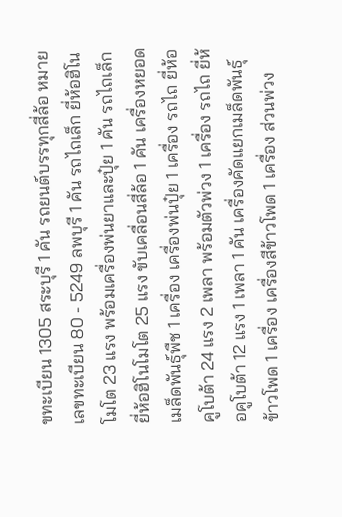ขทะเบียน 1305 สระบุรี 1 คัน รถยนต์บรรทุกสี่ล้อ หมายเลขทะเบียน 80 - 5249 ลพบุรี 1 คัน รถไถเล็ก ยี่ห้อฮิโนโมโต 23 แรง พร้อมเครื่องพ่นยาและปุ๋ย 1 คัน รถไถเล็ก ยี่ห้อฮิโนโมโต 25 แรง ขับเคลื่อนสี่ล้อ 1 คัน เครื่องหยอดเมล็ดพันธุ์พืช 1 เครื่อง เครื่องพ่นปุ๋ย 1 เครื่อง รถไถ ยี่ห้อคูโบต้า 24 แรง 2 เพลา พร้อมตัวพ่วง 1 เครื่อง รถไถ ยี่ห้อคูโบต้า 12 แรง 1 เพลา 1 คัน เครื่องคัดแยกเมล็ดพันธุ์ข้าวโพด 1 เครื่อง เครื่องสีข้าวโพด 1 เครื่อง ส่วนพ่วง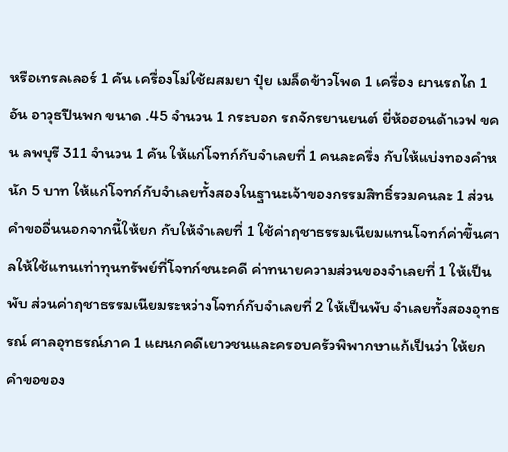หรือเทรลเลอร์ 1 คัน เครื่องโม่ใช้ผสมยา ปุ๋ย เมล็ดข้าวโพด 1 เครื่อง ผานรถไถ 1 อัน อาวุธปืนพก ขนาด .45 จำนวน 1 กระบอก รถจักรยานยนต์ ยี่ห้อฮอนด้าเวฟ ขคน ลพบุรี 311 จำนวน 1 คัน ให้แก่โจทก์กับจำเลยที่ 1 คนละครึ่ง กับให้แบ่งทองคำหนัก 5 บาท ให้แก่โจทก์กับจำเลยทั้งสองในฐานะเจ้าของกรรมสิทธิ์รวมคนละ 1 ส่วน คำขออื่นนอกจากนี้ให้ยก กับให้จำเลยที่ 1 ใช้ค่าฤชาธรรมเนียมแทนโจทก์ค่าขึ้นศาลให้ใช้แทนเท่าทุนทรัพย์ที่โจทก์ชนะคดี ค่าทนายความส่วนของจำเลยที่ 1 ให้เป็นพับ ส่วนค่าฤชาธรรมเนียมระหว่างโจทก์กับจำเลยที่ 2 ให้เป็นพับ จำเลยทั้งสองอุทธรณ์ ศาลอุทธรณ์ภาค 1 แผนกคดีเยาวชนและครอบครัวพิพากษาแก้เป็นว่า ให้ยกคำขอของ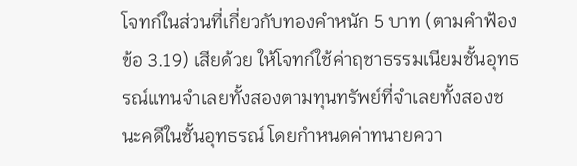โจทก์ในส่วนที่เกี่ยวกับทองคำหนัก 5 บาท (ตามคำฟ้องข้อ 3.19) เสียด้วย ให้โจทก์ใช้ค่าฤชาธรรมเนียมชั้นอุทธรณ์แทนจำเลยทั้งสองตามทุนทรัพย์ที่จำเลยทั้งสองชนะคดีในชั้นอุทธรณ์ โดยกำหนดค่าทนายควา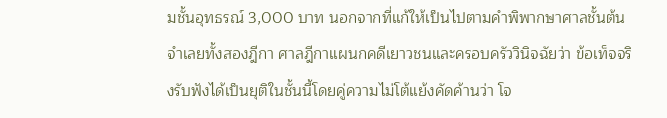มชั้นอุทธรณ์ 3,000 บาท นอกจากที่แก้ให้เป็นไปตามคำพิพากษาศาลชั้นต้น จำเลยทั้งสองฎีกา ศาลฎีกาแผนกคดีเยาวชนและครอบครัววินิจฉัยว่า ข้อเท็จจริงรับฟังได้เป็นยุติในชั้นนี้โดยคู่ความไม่โต้แย้งคัดค้านว่า โจ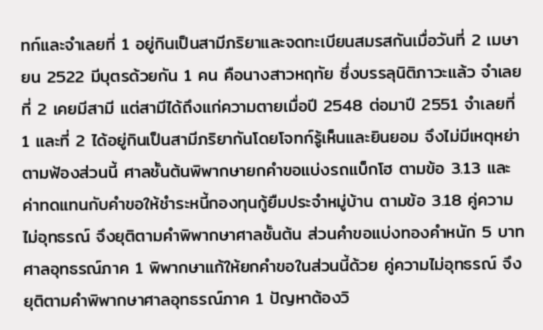ทก์และจำเลยที่ 1 อยู่กินเป็นสามีภริยาและจดทะเบียนสมรสกันเมื่อวันที่ 2 เมษายน 2522 มีบุตรด้วยกัน 1 คน คือนางสาวหฤทัย ซึ่งบรรลุนิติภาวะแล้ว จำเลยที่ 2 เคยมีสามี แต่สามีได้ถึงแก่ความตายเมื่อปี 2548 ต่อมาปี 2551 จำเลยที่ 1 และที่ 2 ได้อยู่กินเป็นสามีภริยากันโดยโจทก์รู้เห็นและยินยอม จึงไม่มีเหตุหย่าตามฟ้องส่วนนี้ ศาลชั้นต้นพิพากษายกคำขอแบ่งรถแบ็กโฮ ตามข้อ 3.13 และค่าทดแทนกับคำขอให้ชำระหนี้กองทุนกู้ยืมประจำหมู่บ้าน ตามข้อ 3.18 คู่ความไม่อุทธรณ์ จึงยุติตามคำพิพากษาศาลชั้นต้น ส่วนคำขอแบ่งทองคำหนัก 5 บาท ศาลอุทธรณ์ภาค 1 พิพากษาแก้ให้ยกคำขอในส่วนนี้ด้วย คู่ความไม่อุทธรณ์ จึงยุติตามคำพิพากษาศาลอุทธรณ์ภาค 1 ปัญหาต้องวิ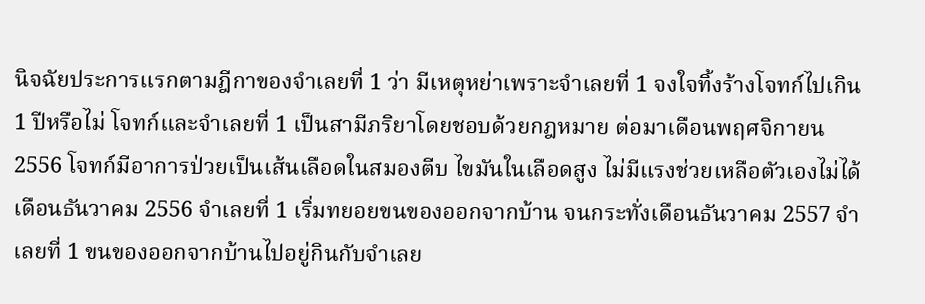นิจฉัยประการแรกตามฎีกาของจำเลยที่ 1 ว่า มีเหตุหย่าเพราะจำเลยที่ 1 จงใจทิ้งร้างโจทก์ไปเกิน 1 ปีหรือไม่ โจทก์และจำเลยที่ 1 เป็นสามีภริยาโดยชอบด้วยกฎหมาย ต่อมาเดือนพฤศจิกายน 2556 โจทก์มีอาการป่วยเป็นเส้นเลือดในสมองตีบ ไขมันในเลือดสูง ไม่มีแรงช่วยเหลือตัวเองไม่ได้ เดือนธันวาคม 2556 จำเลยที่ 1 เริ่มทยอยขนของออกจากบ้าน จนกระทั่งเดือนธันวาคม 2557 จำเลยที่ 1 ขนของออกจากบ้านไปอยู่กินกับจำเลย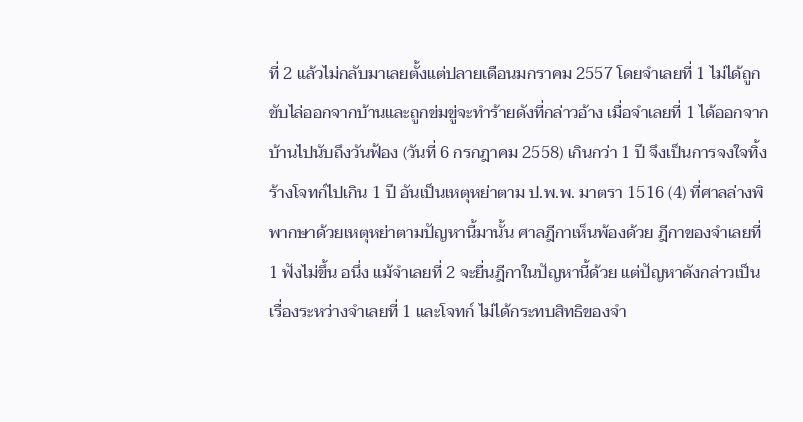ที่ 2 แล้วไม่กลับมาเลยตั้งแต่ปลายเดือนมกราคม 2557 โดยจำเลยที่ 1 ไม่ได้ถูกขับไล่ออกจากบ้านและถูกข่มขู่จะทำร้ายดังที่กล่าวอ้าง เมื่อจำเลยที่ 1 ได้ออกจากบ้านไปนับถึงวันฟ้อง (วันที่ 6 กรกฎาคม 2558) เกินกว่า 1 ปี จึงเป็นการจงใจทิ้งร้างโจทก์ไปเกิน 1 ปี อันเป็นเหตุหย่าตาม ป.พ.พ. มาตรา 1516 (4) ที่ศาลล่างพิพากษาด้วยเหตุหย่าตามปัญหานี้มานั้น ศาลฎีกาเห็นพ้องด้วย ฎีกาของจำเลยที่ 1 ฟังไม่ขึ้น อนึ่ง แม้จำเลยที่ 2 จะยื่นฎีกาในปัญหานี้ด้วย แต่ปัญหาดังกล่าวเป็นเรื่องระหว่างจำเลยที่ 1 และโจทก์ ไม่ได้กระทบสิทธิของจำ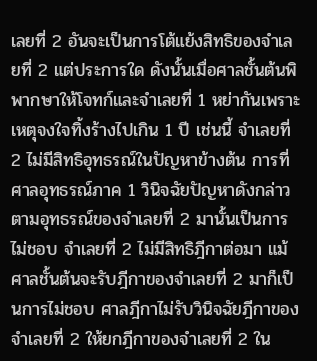เลยที่ 2 อันจะเป็นการโต้แย้งสิทธิของจำเลยที่ 2 แต่ประการใด ดังนั้นเมื่อศาลชั้นต้นพิพากษาให้โจทก์และจำเลยที่ 1 หย่ากันเพราะเหตุจงใจทิ้งร้างไปเกิน 1 ปี เช่นนี้ จำเลยที่ 2 ไม่มีสิทธิอุทธรณ์ในปัญหาข้างต้น การที่ศาลอุทธรณ์ภาค 1 วินิจฉัยปัญหาดังกล่าวตามอุทธรณ์ของจำเลยที่ 2 มานั้นเป็นการไม่ชอบ จำเลยที่ 2 ไม่มีสิทธิฎีกาต่อมา แม้ศาลชั้นต้นจะรับฎีกาของจำเลยที่ 2 มาก็เป็นการไม่ชอบ ศาลฎีกาไม่รับวินิจฉัยฎีกาของจำเลยที่ 2 ให้ยกฎีกาของจำเลยที่ 2 ใน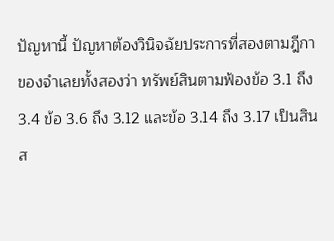ปัญหานี้ ปัญหาต้องวินิจฉัยประการที่สองตามฎีกาของจำเลยทั้งสองว่า ทรัพย์สินตามฟ้องข้อ 3.1 ถึง 3.4 ข้อ 3.6 ถึง 3.12 และข้อ 3.14 ถึง 3.17 เป็นสินส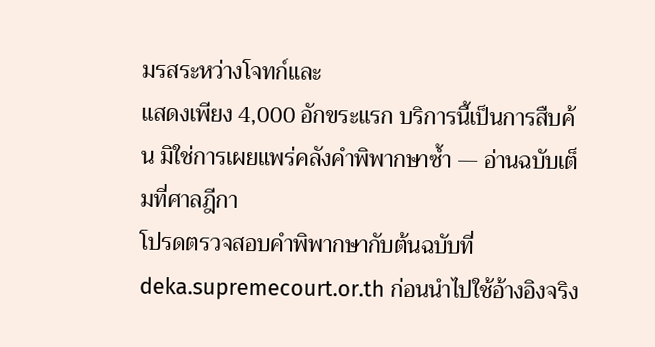มรสระหว่างโจทก์และ
แสดงเพียง 4,000 อักขระแรก บริการนี้เป็นการสืบค้น มิใช่การเผยแพร่คลังคำพิพากษาซ้ำ — อ่านฉบับเต็มที่ศาลฎีกา
โปรดตรวจสอบคำพิพากษากับต้นฉบับที่ deka.supremecourt.or.th ก่อนนำไปใช้อ้างอิงจริง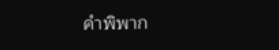คำพิพาก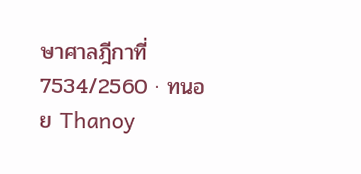ษาศาลฎีกาที่ 7534/2560 · ทนอย Thanoy